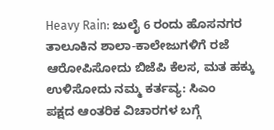Heavy Rain: ಜುಲೈ 6 ರಂದು ಹೊಸನಗರ ತಾಲೂಕಿನ ಶಾಲಾ-ಕಾಲೇಜುಗಳಿಗೆ ರಜೆ
ಆರೋಪಿಸೋದು ಬಿಜೆಪಿ ಕೆಲಸ, ಮತ ಹಕ್ಕು ಉಳಿಸೋದು ನಮ್ಮ ಕರ್ತವ್ಯ: ಸಿಎಂ
ಪಕ್ಷದ ಆಂತರಿಕ ವಿಚಾರಗಳ ಬಗ್ಗೆ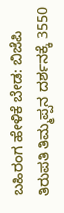ಬಹಿರಂಗ ಹೇಳಿಕೆ ಬೇಡ: ಬಿಜೆಪಿ
ತಿರುಪತಿ ತಿಮ್ಮಪ್ಪನ ದರ್ಶನಕ್ಕೆ 3550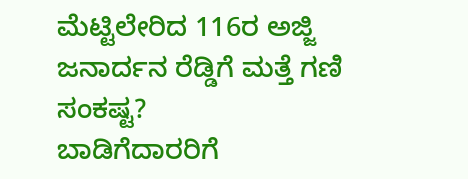ಮೆಟ್ಟಿಲೇರಿದ 116ರ ಅಜ್ಜಿ
ಜನಾರ್ದನ ರೆಡ್ಡಿಗೆ ಮತ್ತೆ ಗಣಿ ಸಂಕಷ್ಟ?
ಬಾಡಿಗೆದಾರರಿಗೆ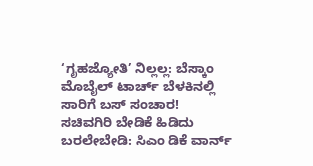‘ಗೃಹಜ್ಯೋತಿ’ ನಿಲ್ಲಲ್ಲ: ಬೆಸ್ಕಾಂ
ಮೊಬೈಲ್ ಟಾರ್ಚ್ ಬೆಳಕಿನಲ್ಲಿ ಸಾರಿಗೆ ಬಸ್ ಸಂಚಾರ!
ಸಚಿವಗಿರಿ ಬೇಡಿಕೆ ಹಿಡಿದು ಬರಲೇಬೇಡಿ: ಸಿಎಂ ಡಿಕೆ ವಾರ್ನ್